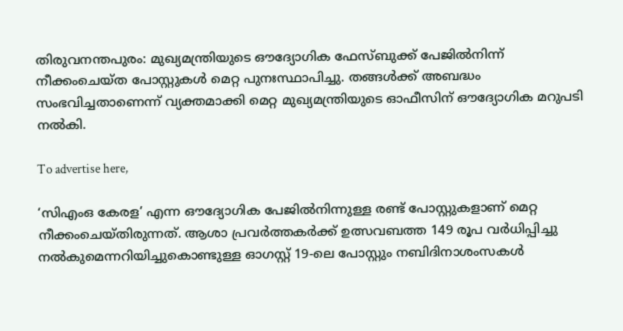തിരുവനന്തപുരം: മുഖ്യമന്ത്രിയുടെ ഔദ്യോഗിക ഫേസ്ബുക്ക് പേജിൽനിന്ന് നീക്കംചെയ്ത പോസ്റ്റുകൾ മെറ്റ പുനഃസ്ഥാപിച്ചു. തങ്ങൾക്ക് അബദ്ധം സംഭവിച്ചതാണെന്ന് വ്യക്തമാക്കി മെറ്റ മുഖ്യമന്ത്രിയുടെ ഓഫീസിന് ഔദ്യോഗിക മറുപടി നൽകി.

To advertise here,

‘സിഎംഒ കേരള’ എന്ന ഔദ്യോഗിക പേജിൽനിന്നുള്ള രണ്ട് പോസ്റ്റുകളാണ് മെറ്റ നീക്കംചെയ്തിരുന്നത്. ആശാ പ്രവർത്തകർക്ക് ഉത്സവബത്ത 149 രൂപ വർധിപ്പിച്ചു നൽകുമെന്നറിയിച്ചുകൊണ്ടുള്ള ഓഗസ്റ്റ് 19-ലെ പോസ്റ്റും നബിദിനാശംസകൾ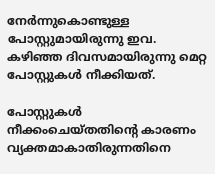നേർന്നുകൊണ്ടുള്ള പോസ്റ്റുമായിരുന്നു ഇവ. കഴിഞ്ഞ ദിവസമായിരുന്നു മെറ്റ പോസ്റ്റുകൾ നീക്കിയത്.

പോസ്റ്റുകൾ നീക്കംചെയ്തതിന്റെ കാരണം വ്യക്തമാകാതിരുന്നതിനെ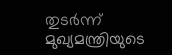തുടർന്ന് മുഖ്യമന്ത്രിയുടെ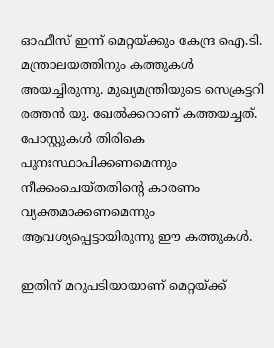ഓഫീസ് ഇന്ന് മെറ്റയ്ക്കും കേന്ദ്ര ഐ.ടി. മന്ത്രാലയത്തിനും കത്തുകൾ അയച്ചിരുന്നു. മുഖ്യമന്ത്രിയുടെ സെക്രട്ടറി രത്തൻ യു. ഖേൽക്കറാണ് കത്തയച്ചത്. പോസ്റ്റുകൾ തിരികെ പുനഃസ്ഥാപിക്കണമെന്നും നീക്കംചെയ്തതിന്റെ കാരണം വ്യക്തമാക്കണമെന്നും ആവശ്യപ്പെട്ടായിരുന്നു ഈ കത്തുകൾ.

ഇതിന് മറുപടിയായാണ് മെറ്റയ്ക്ക്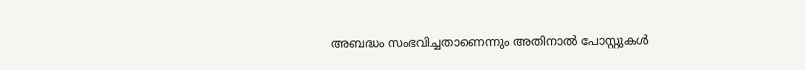അബദ്ധം സംഭവിച്ചതാണെന്നും അതിനാൽ പോസ്റ്റുകൾ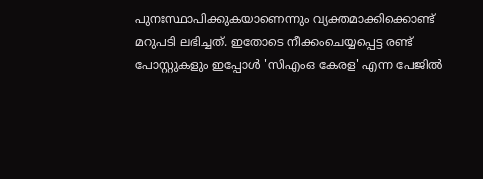പുനഃസ്ഥാപിക്കുകയാണെന്നും വ്യക്തമാക്കിക്കൊണ്ട് മറുപടി ലഭിച്ചത്. ഇതോടെ നീക്കംചെയ്യപ്പെട്ട രണ്ട് പോസ്റ്റുകളും ഇപ്പോൾ 'സിഎംഒ കേരള' എന്ന പേജിൽ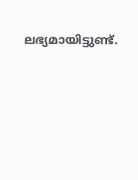ലഭ്യമായിട്ടുണ്ട്.